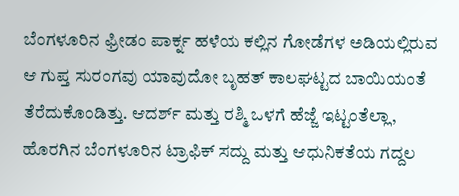ಬೆಂಗಳೂರಿನ ಫ್ರೀಡಂ ಪಾರ್ಕ್ನ ಹಳೆಯ ಕಲ್ಲಿನ ಗೋಡೆಗಳ ಅಡಿಯಲ್ಲಿರುವ ಆ ಗುಪ್ತ ಸುರಂಗವು ಯಾವುದೋ ಬೃಹತ್ ಕಾಲಘಟ್ಟದ ಬಾಯಿಯಂತೆ ತೆರೆದುಕೊಂಡಿತ್ತು. ಆದರ್ಶ್ ಮತ್ತು ರಶ್ಮಿ ಒಳಗೆ ಹೆಜ್ಜೆ ಇಟ್ಟಂತೆಲ್ಲಾ, ಹೊರಗಿನ ಬೆಂಗಳೂರಿನ ಟ್ರಾಫಿಕ್ ಸದ್ದು ಮತ್ತು ಆಧುನಿಕತೆಯ ಗದ್ದಲ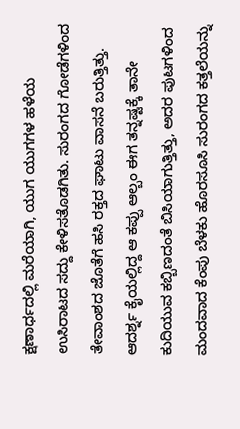ಕ್ಷಣಾರ್ಧದಲ್ಲಿ ಮರೆಯಾಗಿ, ಯುಗ ಯುಗಗಳ ಹಳೆಯ ಉಸಿರಾಟದ ಸದ್ದು ಕೇಳಿಸತೊಡಗಿತು. ಸುರಂಗದ ಗೋಡೆಗಳಿಂದ ತೇವಾಂಶದ ಜೊತೆಗೆ ಹಸಿ ರಕ್ತದ ಘಾಟು ವಾಸನೆ ಬರುತ್ತಿತ್ತು. ಆದರ್ಶ್ನ ಕೈಯಲ್ಲಿದ್ದ ಆ ಕಪ್ಪು ಆಲ್ಬಂ ಈಗ ತನ್ನಷ್ಟಕ್ಕೆ ತಾನೇ ಕುದಿಯುವ ಕಬ್ಬಿಣದಂತೆ ಬಿಸಿಯಾಗುತ್ತಿತ್ತು, ಅದರ ಪುಟಗಳಿಂದ ಮಂದವಾದ ಕೆಂಪು ಬೆಳಕು ಹೊರಸೂಸಿ ಸುರಂಗದ ಕತ್ತಲೆಯನ್ನು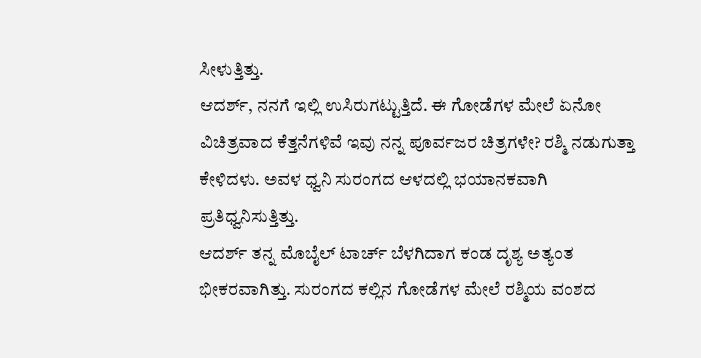ಸೀಳುತ್ತಿತ್ತು.
ಆದರ್ಶ್, ನನಗೆ ಇಲ್ಲಿ ಉಸಿರುಗಟ್ಟುತ್ತಿದೆ. ಈ ಗೋಡೆಗಳ ಮೇಲೆ ಏನೋ ವಿಚಿತ್ರವಾದ ಕೆತ್ತನೆಗಳಿವೆ ಇವು ನನ್ನ ಪೂರ್ವಜರ ಚಿತ್ರಗಳೇ? ರಶ್ಮಿ ನಡುಗುತ್ತಾ ಕೇಳಿದಳು. ಅವಳ ಧ್ವನಿ ಸುರಂಗದ ಆಳದಲ್ಲಿ ಭಯಾನಕವಾಗಿ ಪ್ರತಿಧ್ವನಿಸುತ್ತಿತ್ತು.
ಆದರ್ಶ್ ತನ್ನ ಮೊಬೈಲ್ ಟಾರ್ಚ್ ಬೆಳಗಿದಾಗ ಕಂಡ ದೃಶ್ಯ ಅತ್ಯಂತ ಭೀಕರವಾಗಿತ್ತು. ಸುರಂಗದ ಕಲ್ಲಿನ ಗೋಡೆಗಳ ಮೇಲೆ ರಶ್ಮಿಯ ವಂಶದ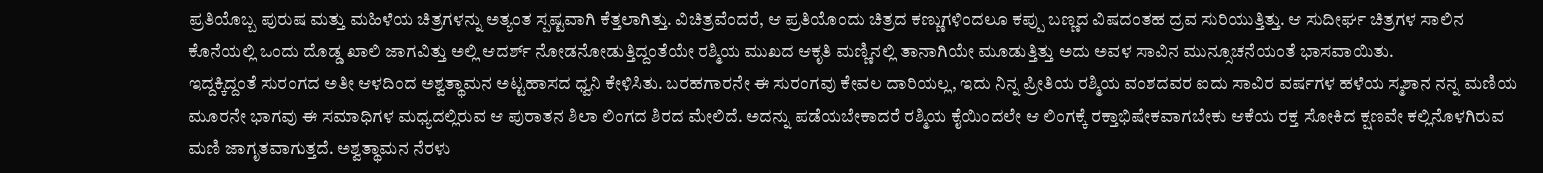ಪ್ರತಿಯೊಬ್ಬ ಪುರುಷ ಮತ್ತು ಮಹಿಳೆಯ ಚಿತ್ರಗಳನ್ನು ಅತ್ಯಂತ ಸ್ಪಷ್ಟವಾಗಿ ಕೆತ್ತಲಾಗಿತ್ತು. ವಿಚಿತ್ರವೆಂದರೆ, ಆ ಪ್ರತಿಯೊಂದು ಚಿತ್ರದ ಕಣ್ಣುಗಳಿಂದಲೂ ಕಪ್ಪು ಬಣ್ಣದ ವಿಷದಂತಹ ದ್ರವ ಸುರಿಯುತ್ತಿತ್ತು. ಆ ಸುದೀರ್ಘ ಚಿತ್ರಗಳ ಸಾಲಿನ ಕೊನೆಯಲ್ಲಿ ಒಂದು ದೊಡ್ಡ ಖಾಲಿ ಜಾಗವಿತ್ತು ಅಲ್ಲಿ ಆದರ್ಶ್ ನೋಡನೋಡುತ್ತಿದ್ದಂತೆಯೇ ರಶ್ಮಿಯ ಮುಖದ ಆಕೃತಿ ಮಣ್ಣಿನಲ್ಲಿ ತಾನಾಗಿಯೇ ಮೂಡುತ್ತಿತ್ತು ಅದು ಅವಳ ಸಾವಿನ ಮುನ್ಸೂಚನೆಯಂತೆ ಭಾಸವಾಯಿತು.
ಇದ್ದಕ್ಕಿದ್ದಂತೆ ಸುರಂಗದ ಅತೀ ಆಳದಿಂದ ಅಶ್ವತ್ಥಾಮನ ಅಟ್ಟಹಾಸದ ಧ್ವನಿ ಕೇಳಿಸಿತು. ಬರಹಗಾರನೇ ಈ ಸುರಂಗವು ಕೇವಲ ದಾರಿಯಲ್ಲ, ಇದು ನಿನ್ನ ಪ್ರೀತಿಯ ರಶ್ಮಿಯ ವಂಶದವರ ಐದು ಸಾವಿರ ವರ್ಷಗಳ ಹಳೆಯ ಸ್ಮಶಾನ ನನ್ನ ಮಣಿಯ ಮೂರನೇ ಭಾಗವು ಈ ಸಮಾಧಿಗಳ ಮಧ್ಯದಲ್ಲಿರುವ ಆ ಪುರಾತನ ಶಿಲಾ ಲಿಂಗದ ಶಿರದ ಮೇಲಿದೆ. ಅದನ್ನು ಪಡೆಯಬೇಕಾದರೆ ರಶ್ಮಿಯ ಕೈಯಿಂದಲೇ ಆ ಲಿಂಗಕ್ಕೆ ರಕ್ತಾಭಿಷೇಕವಾಗಬೇಕು ಆಕೆಯ ರಕ್ತ ಸೋಕಿದ ಕ್ಷಣವೇ ಕಲ್ಲಿನೊಳಗಿರುವ ಮಣಿ ಜಾಗೃತವಾಗುತ್ತದೆ. ಅಶ್ವತ್ಥಾಮನ ನೆರಳು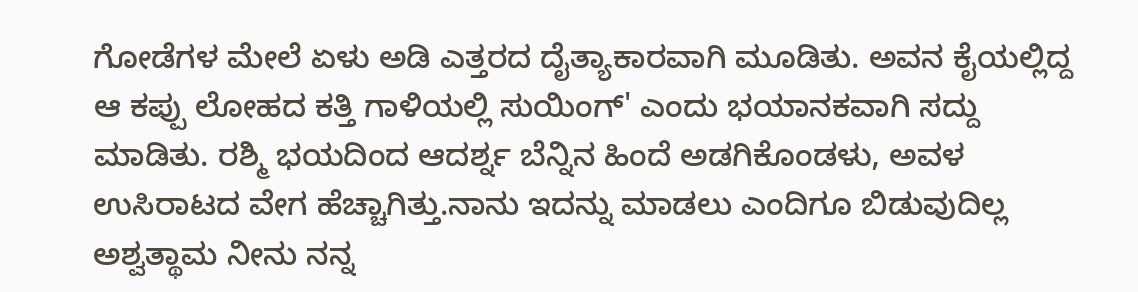ಗೋಡೆಗಳ ಮೇಲೆ ಏಳು ಅಡಿ ಎತ್ತರದ ದೈತ್ಯಾಕಾರವಾಗಿ ಮೂಡಿತು. ಅವನ ಕೈಯಲ್ಲಿದ್ದ ಆ ಕಪ್ಪು ಲೋಹದ ಕತ್ತಿ ಗಾಳಿಯಲ್ಲಿ ಸುಯಿಂಗ್' ಎಂದು ಭಯಾನಕವಾಗಿ ಸದ್ದು ಮಾಡಿತು. ರಶ್ಮಿ ಭಯದಿಂದ ಆದರ್ಶ್ನ ಬೆನ್ನಿನ ಹಿಂದೆ ಅಡಗಿಕೊಂಡಳು, ಅವಳ ಉಸಿರಾಟದ ವೇಗ ಹೆಚ್ಚಾಗಿತ್ತು.ನಾನು ಇದನ್ನು ಮಾಡಲು ಎಂದಿಗೂ ಬಿಡುವುದಿಲ್ಲ ಅಶ್ವತ್ಥಾಮ ನೀನು ನನ್ನ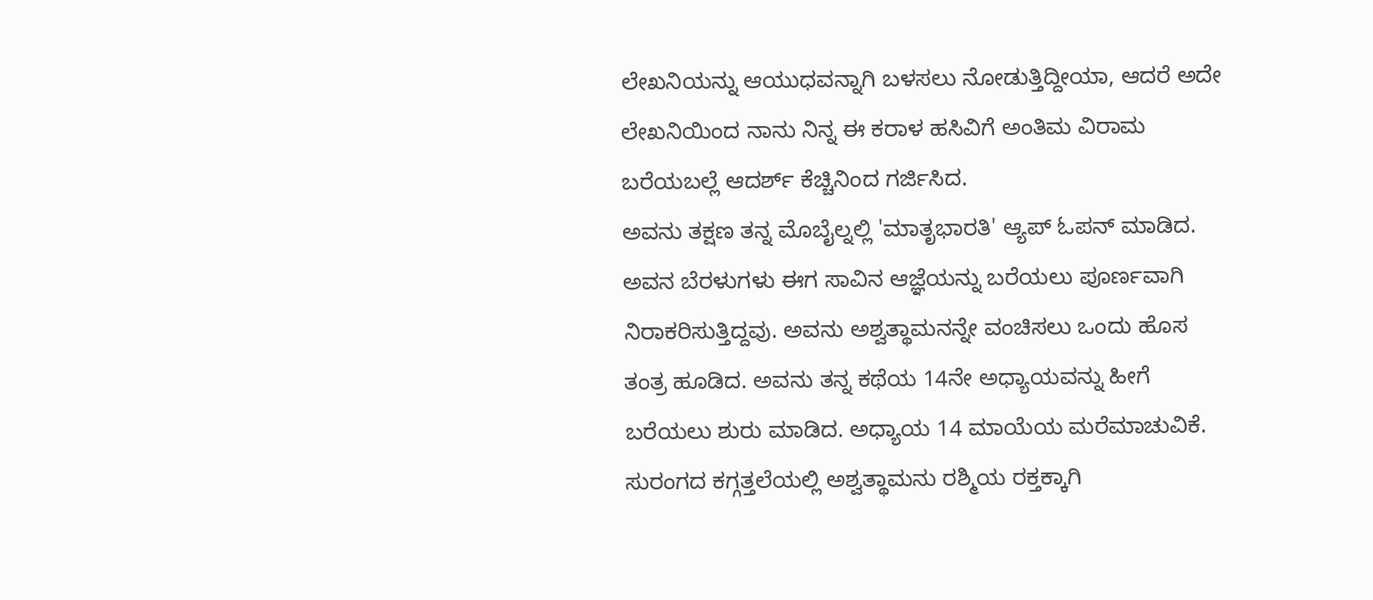ಲೇಖನಿಯನ್ನು ಆಯುಧವನ್ನಾಗಿ ಬಳಸಲು ನೋಡುತ್ತಿದ್ದೀಯಾ, ಆದರೆ ಅದೇ ಲೇಖನಿಯಿಂದ ನಾನು ನಿನ್ನ ಈ ಕರಾಳ ಹಸಿವಿಗೆ ಅಂತಿಮ ವಿರಾಮ ಬರೆಯಬಲ್ಲೆ ಆದರ್ಶ್ ಕೆಚ್ಚಿನಿಂದ ಗರ್ಜಿಸಿದ.
ಅವನು ತಕ್ಷಣ ತನ್ನ ಮೊಬೈಲ್ನಲ್ಲಿ 'ಮಾತೃಭಾರತಿ' ಆ್ಯಪ್ ಓಪನ್ ಮಾಡಿದ. ಅವನ ಬೆರಳುಗಳು ಈಗ ಸಾವಿನ ಆಜ್ಞೆಯನ್ನು ಬರೆಯಲು ಪೂರ್ಣವಾಗಿ ನಿರಾಕರಿಸುತ್ತಿದ್ದವು. ಅವನು ಅಶ್ವತ್ಥಾಮನನ್ನೇ ವಂಚಿಸಲು ಒಂದು ಹೊಸ ತಂತ್ರ ಹೂಡಿದ. ಅವನು ತನ್ನ ಕಥೆಯ 14ನೇ ಅಧ್ಯಾಯವನ್ನು ಹೀಗೆ ಬರೆಯಲು ಶುರು ಮಾಡಿದ. ಅಧ್ಯಾಯ 14 ಮಾಯೆಯ ಮರೆಮಾಚುವಿಕೆ. ಸುರಂಗದ ಕಗ್ಗತ್ತಲೆಯಲ್ಲಿ ಅಶ್ವತ್ಥಾಮನು ರಶ್ಮಿಯ ರಕ್ತಕ್ಕಾಗಿ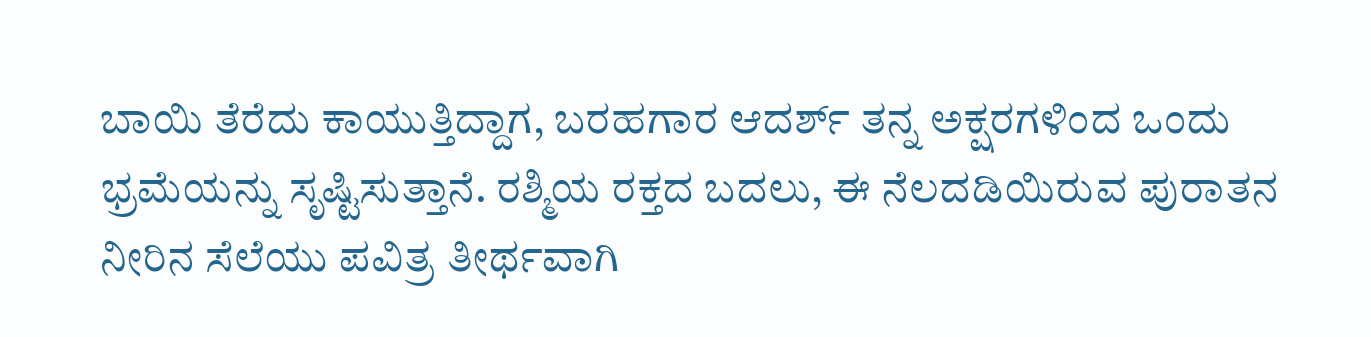ಬಾಯಿ ತೆರೆದು ಕಾಯುತ್ತಿದ್ದಾಗ, ಬರಹಗಾರ ಆದರ್ಶ್ ತನ್ನ ಅಕ್ಷರಗಳಿಂದ ಒಂದು ಭ್ರಮೆಯನ್ನು ಸೃಷ್ಟಿಸುತ್ತಾನೆ. ರಶ್ಮಿಯ ರಕ್ತದ ಬದಲು, ಈ ನೆಲದಡಿಯಿರುವ ಪುರಾತನ ನೀರಿನ ಸೆಲೆಯು ಪವಿತ್ರ ತೀರ್ಥವಾಗಿ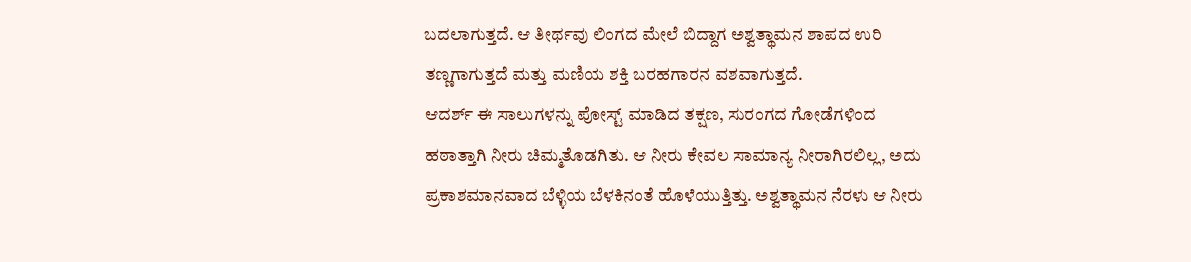ಬದಲಾಗುತ್ತದೆ. ಆ ತೀರ್ಥವು ಲಿಂಗದ ಮೇಲೆ ಬಿದ್ದಾಗ ಅಶ್ವತ್ಥಾಮನ ಶಾಪದ ಉರಿ ತಣ್ಣಗಾಗುತ್ತದೆ ಮತ್ತು ಮಣಿಯ ಶಕ್ತಿ ಬರಹಗಾರನ ವಶವಾಗುತ್ತದೆ.
ಆದರ್ಶ್ ಈ ಸಾಲುಗಳನ್ನು ಪೋಸ್ಟ್ ಮಾಡಿದ ತಕ್ಷಣ, ಸುರಂಗದ ಗೋಡೆಗಳಿಂದ ಹಠಾತ್ತಾಗಿ ನೀರು ಚಿಮ್ಮತೊಡಗಿತು. ಆ ನೀರು ಕೇವಲ ಸಾಮಾನ್ಯ ನೀರಾಗಿರಲಿಲ್ಲ, ಅದು ಪ್ರಕಾಶಮಾನವಾದ ಬೆಳ್ಳಿಯ ಬೆಳಕಿನಂತೆ ಹೊಳೆಯುತ್ತಿತ್ತು. ಅಶ್ವತ್ಥಾಮನ ನೆರಳು ಆ ನೀರು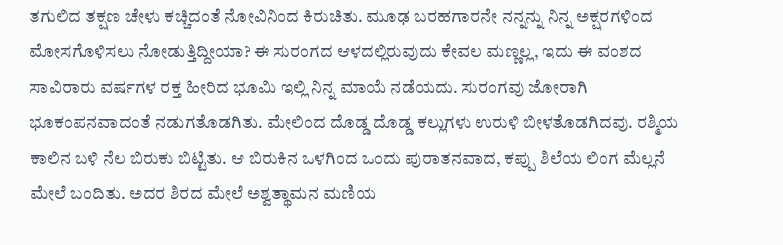ತಗುಲಿದ ತಕ್ಷಣ ಚೇಳು ಕಚ್ಚಿದಂತೆ ನೋವಿನಿಂದ ಕಿರುಚಿತು. ಮೂಢ ಬರಹಗಾರನೇ ನನ್ನನ್ನು ನಿನ್ನ ಅಕ್ಷರಗಳಿಂದ ಮೋಸಗೊಳಿಸಲು ನೋಡುತ್ತಿದ್ದೀಯಾ? ಈ ಸುರಂಗದ ಆಳದಲ್ಲಿರುವುದು ಕೇವಲ ಮಣ್ಣಲ್ಲ, ಇದು ಈ ವಂಶದ ಸಾವಿರಾರು ವರ್ಷಗಳ ರಕ್ತ ಹೀರಿದ ಭೂಮಿ ಇಲ್ಲಿ ನಿನ್ನ ಮಾಯೆ ನಡೆಯದು. ಸುರಂಗವು ಜೋರಾಗಿ ಭೂಕಂಪನವಾದಂತೆ ನಡುಗತೊಡಗಿತು. ಮೇಲಿಂದ ದೊಡ್ಡ ದೊಡ್ಡ ಕಲ್ಲುಗಳು ಉರುಳಿ ಬೀಳತೊಡಗಿದವು. ರಶ್ಮಿಯ ಕಾಲಿನ ಬಳಿ ನೆಲ ಬಿರುಕು ಬಿಟ್ಟಿತು. ಆ ಬಿರುಕಿನ ಒಳಗಿಂದ ಒಂದು ಪುರಾತನವಾದ, ಕಪ್ಪು ಶಿಲೆಯ ಲಿಂಗ ಮೆಲ್ಲನೆ ಮೇಲೆ ಬಂದಿತು. ಅದರ ಶಿರದ ಮೇಲೆ ಅಶ್ವತ್ಥಾಮನ ಮಣಿಯ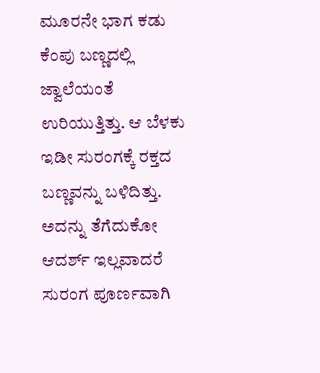ಮೂರನೇ ಭಾಗ ಕಡು ಕೆಂಪು ಬಣ್ಣದಲ್ಲಿ ಜ್ವಾಲೆಯಂತೆ ಉರಿಯುತ್ತಿತ್ತು. ಆ ಬೆಳಕು ಇಡೀ ಸುರಂಗಕ್ಕೆ ರಕ್ತದ ಬಣ್ಣವನ್ನು ಬಳಿದಿತ್ತು. ಅದನ್ನು ತೆಗೆದುಕೋ ಆದರ್ಶ್ ಇಲ್ಲವಾದರೆ ಸುರಂಗ ಪೂರ್ಣವಾಗಿ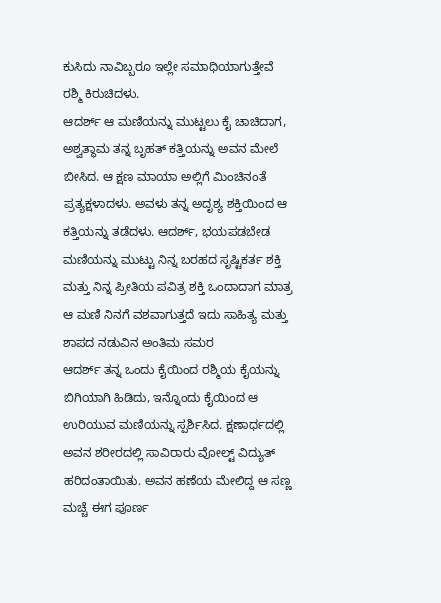ಕುಸಿದು ನಾವಿಬ್ಬರೂ ಇಲ್ಲೇ ಸಮಾಧಿಯಾಗುತ್ತೇವೆ ರಶ್ಮಿ ಕಿರುಚಿದಳು.
ಆದರ್ಶ್ ಆ ಮಣಿಯನ್ನು ಮುಟ್ಟಲು ಕೈ ಚಾಚಿದಾಗ, ಅಶ್ವತ್ಥಾಮ ತನ್ನ ಬೃಹತ್ ಕತ್ತಿಯನ್ನು ಅವನ ಮೇಲೆ ಬೀಸಿದ. ಆ ಕ್ಷಣ ಮಾಯಾ ಅಲ್ಲಿಗೆ ಮಿಂಚಿನಂತೆ ಪ್ರತ್ಯಕ್ಷಳಾದಳು. ಅವಳು ತನ್ನ ಅದೃಶ್ಯ ಶಕ್ತಿಯಿಂದ ಆ ಕತ್ತಿಯನ್ನು ತಡೆದಳು. ಆದರ್ಶ್, ಭಯಪಡಬೇಡ ಮಣಿಯನ್ನು ಮುಟ್ಟು ನಿನ್ನ ಬರಹದ ಸೃಷ್ಟಿಕರ್ತ ಶಕ್ತಿ ಮತ್ತು ನಿನ್ನ ಪ್ರೀತಿಯ ಪವಿತ್ರ ಶಕ್ತಿ ಒಂದಾದಾಗ ಮಾತ್ರ ಆ ಮಣಿ ನಿನಗೆ ವಶವಾಗುತ್ತದೆ ಇದು ಸಾಹಿತ್ಯ ಮತ್ತು ಶಾಪದ ನಡುವಿನ ಅಂತಿಮ ಸಮರ
ಆದರ್ಶ್ ತನ್ನ ಒಂದು ಕೈಯಿಂದ ರಶ್ಮಿಯ ಕೈಯನ್ನು ಬಿಗಿಯಾಗಿ ಹಿಡಿದು, ಇನ್ನೊಂದು ಕೈಯಿಂದ ಆ ಉರಿಯುವ ಮಣಿಯನ್ನು ಸ್ಪರ್ಶಿಸಿದ. ಕ್ಷಣಾರ್ಧದಲ್ಲಿ ಅವನ ಶರೀರದಲ್ಲಿ ಸಾವಿರಾರು ವೋಲ್ಟ್ ವಿದ್ಯುತ್ ಹರಿದಂತಾಯಿತು. ಅವನ ಹಣೆಯ ಮೇಲಿದ್ದ ಆ ಸಣ್ಣ ಮಚ್ಚೆ ಈಗ ಪೂರ್ಣ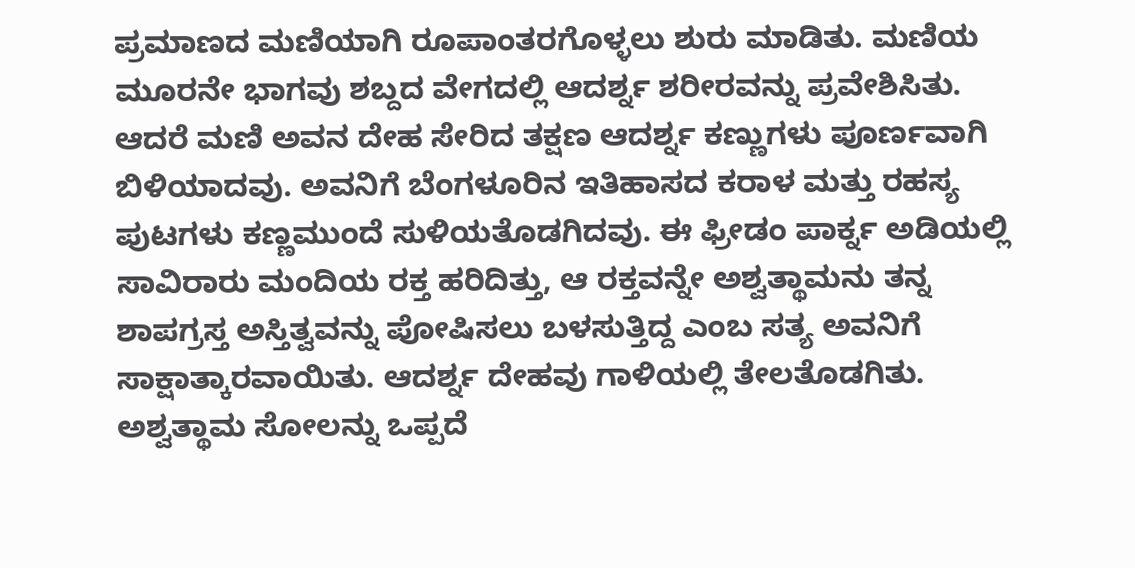ಪ್ರಮಾಣದ ಮಣಿಯಾಗಿ ರೂಪಾಂತರಗೊಳ್ಳಲು ಶುರು ಮಾಡಿತು. ಮಣಿಯ ಮೂರನೇ ಭಾಗವು ಶಬ್ದದ ವೇಗದಲ್ಲಿ ಆದರ್ಶ್ನ ಶರೀರವನ್ನು ಪ್ರವೇಶಿಸಿತು. ಆದರೆ ಮಣಿ ಅವನ ದೇಹ ಸೇರಿದ ತಕ್ಷಣ ಆದರ್ಶ್ನ ಕಣ್ಣುಗಳು ಪೂರ್ಣವಾಗಿ ಬಿಳಿಯಾದವು. ಅವನಿಗೆ ಬೆಂಗಳೂರಿನ ಇತಿಹಾಸದ ಕರಾಳ ಮತ್ತು ರಹಸ್ಯ ಪುಟಗಳು ಕಣ್ಣಮುಂದೆ ಸುಳಿಯತೊಡಗಿದವು. ಈ ಫ್ರೀಡಂ ಪಾರ್ಕ್ನ ಅಡಿಯಲ್ಲಿ ಸಾವಿರಾರು ಮಂದಿಯ ರಕ್ತ ಹರಿದಿತ್ತು, ಆ ರಕ್ತವನ್ನೇ ಅಶ್ವತ್ಥಾಮನು ತನ್ನ ಶಾಪಗ್ರಸ್ತ ಅಸ್ತಿತ್ವವನ್ನು ಪೋಷಿಸಲು ಬಳಸುತ್ತಿದ್ದ ಎಂಬ ಸತ್ಯ ಅವನಿಗೆ ಸಾಕ್ಷಾತ್ಕಾರವಾಯಿತು. ಆದರ್ಶ್ನ ದೇಹವು ಗಾಳಿಯಲ್ಲಿ ತೇಲತೊಡಗಿತು.
ಅಶ್ವತ್ಥಾಮ ಸೋಲನ್ನು ಒಪ್ಪದೆ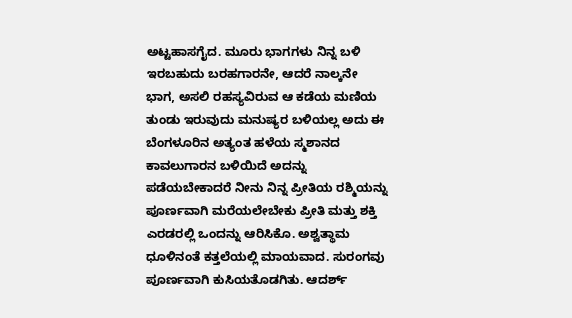ಅಟ್ಟಹಾಸಗೈದ. ಮೂರು ಭಾಗಗಳು ನಿನ್ನ ಬಳಿ ಇರಬಹುದು ಬರಹಗಾರನೇ, ಆದರೆ ನಾಲ್ಕನೇ ಭಾಗ, ಅಸಲಿ ರಹಸ್ಯವಿರುವ ಆ ಕಡೆಯ ಮಣಿಯ ತುಂಡು ಇರುವುದು ಮನುಷ್ಯರ ಬಳಿಯಲ್ಲ ಅದು ಈ ಬೆಂಗಳೂರಿನ ಅತ್ಯಂತ ಹಳೆಯ ಸ್ಮಶಾನದ ಕಾವಲುಗಾರನ ಬಳಿಯಿದೆ ಅದನ್ನು ಪಡೆಯಬೇಕಾದರೆ ನೀನು ನಿನ್ನ ಪ್ರೀತಿಯ ರಶ್ಮಿಯನ್ನು ಪೂರ್ಣವಾಗಿ ಮರೆಯಲೇಬೇಕು ಪ್ರೀತಿ ಮತ್ತು ಶಕ್ತಿ ಎರಡರಲ್ಲಿ ಒಂದನ್ನು ಆರಿಸಿಕೊ. ಅಶ್ವತ್ಥಾಮ ಧೂಳಿನಂತೆ ಕತ್ತಲೆಯಲ್ಲಿ ಮಾಯವಾದ. ಸುರಂಗವು ಪೂರ್ಣವಾಗಿ ಕುಸಿಯತೊಡಗಿತು. ಆದರ್ಶ್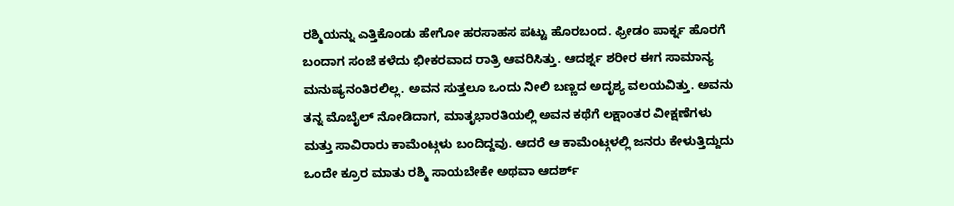ರಶ್ಮಿಯನ್ನು ಎತ್ತಿಕೊಂಡು ಹೇಗೋ ಹರಸಾಹಸ ಪಟ್ಟು ಹೊರಬಂದ. ಫ್ರೀಡಂ ಪಾರ್ಕ್ನ ಹೊರಗೆ ಬಂದಾಗ ಸಂಜೆ ಕಳೆದು ಭೀಕರವಾದ ರಾತ್ರಿ ಆವರಿಸಿತ್ತು. ಆದರ್ಶ್ನ ಶರೀರ ಈಗ ಸಾಮಾನ್ಯ ಮನುಷ್ಯನಂತಿರಲಿಲ್ಲ. ಅವನ ಸುತ್ತಲೂ ಒಂದು ನೀಲಿ ಬಣ್ಣದ ಅದೃಶ್ಯ ವಲಯವಿತ್ತು. ಅವನು ತನ್ನ ಮೊಬೈಲ್ ನೋಡಿದಾಗ, ಮಾತೃಭಾರತಿಯಲ್ಲಿ ಅವನ ಕಥೆಗೆ ಲಕ್ಷಾಂತರ ವೀಕ್ಷಣೆಗಳು ಮತ್ತು ಸಾವಿರಾರು ಕಾಮೆಂಟ್ಗಳು ಬಂದಿದ್ದವು. ಆದರೆ ಆ ಕಾಮೆಂಟ್ಗಳಲ್ಲಿ ಜನರು ಕೇಳುತ್ತಿದ್ದುದು ಒಂದೇ ಕ್ರೂರ ಮಾತು ರಶ್ಮಿ ಸಾಯಬೇಕೇ ಅಥವಾ ಆದರ್ಶ್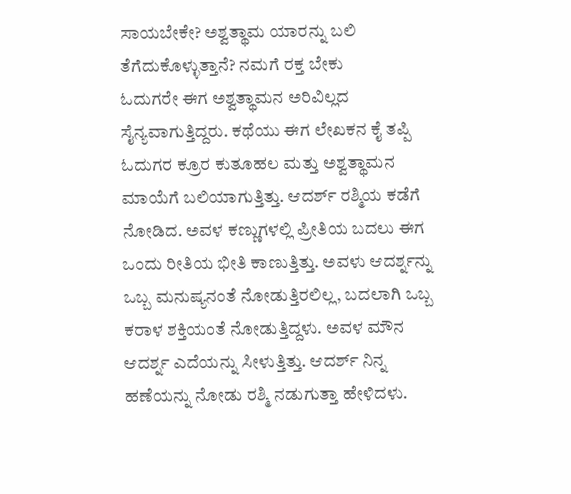ಸಾಯಬೇಕೇ? ಅಶ್ವತ್ಥಾಮ ಯಾರನ್ನು ಬಲಿ ತೆಗೆದುಕೊಳ್ಳುತ್ತಾನೆ? ನಮಗೆ ರಕ್ತ ಬೇಕು
ಓದುಗರೇ ಈಗ ಅಶ್ವತ್ಥಾಮನ ಅರಿವಿಲ್ಲದ ಸೈನ್ಯವಾಗುತ್ತಿದ್ದರು. ಕಥೆಯು ಈಗ ಲೇಖಕನ ಕೈ ತಪ್ಪಿ ಓದುಗರ ಕ್ರೂರ ಕುತೂಹಲ ಮತ್ತು ಅಶ್ವತ್ಥಾಮನ ಮಾಯೆಗೆ ಬಲಿಯಾಗುತ್ತಿತ್ತು. ಆದರ್ಶ್ ರಶ್ಮಿಯ ಕಡೆಗೆ ನೋಡಿದ. ಅವಳ ಕಣ್ಣುಗಳಲ್ಲಿ ಪ್ರೀತಿಯ ಬದಲು ಈಗ ಒಂದು ರೀತಿಯ ಭೀತಿ ಕಾಣುತ್ತಿತ್ತು. ಅವಳು ಆದರ್ಶ್ನನ್ನು ಒಬ್ಬ ಮನುಷ್ಯನಂತೆ ನೋಡುತ್ತಿರಲಿಲ್ಲ, ಬದಲಾಗಿ ಒಬ್ಬ ಕರಾಳ ಶಕ್ತಿಯಂತೆ ನೋಡುತ್ತಿದ್ದಳು. ಅವಳ ಮೌನ ಆದರ್ಶ್ನ ಎದೆಯನ್ನು ಸೀಳುತ್ತಿತ್ತು. ಆದರ್ಶ್ ನಿನ್ನ ಹಣೆಯನ್ನು ನೋಡು ರಶ್ಮಿ ನಡುಗುತ್ತಾ ಹೇಳಿದಳು.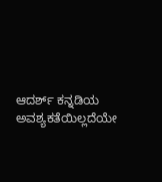ಆದರ್ಶ್ ಕನ್ನಡಿಯ ಅವಶ್ಯಕತೆಯಿಲ್ಲದೆಯೇ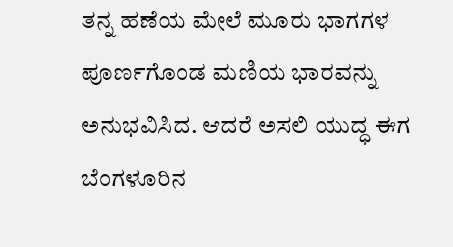ತನ್ನ ಹಣೆಯ ಮೇಲೆ ಮೂರು ಭಾಗಗಳ ಪೂರ್ಣಗೊಂಡ ಮಣಿಯ ಭಾರವನ್ನು ಅನುಭವಿಸಿದ. ಆದರೆ ಅಸಲಿ ಯುದ್ಧ ಈಗ ಬೆಂಗಳೂರಿನ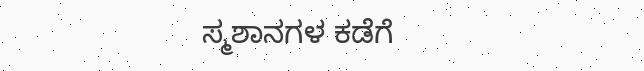ಸ್ಮಶಾನಗಳ ಕಡೆಗೆ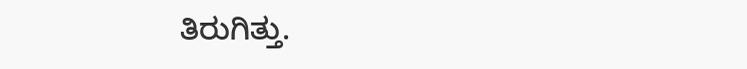ತಿರುಗಿತ್ತು.